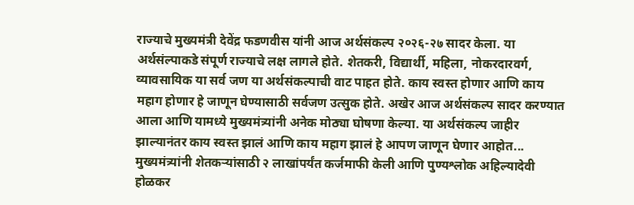राज्याचे मुख्यमंत्री देवेंद्र फडणवीस यांनी आज अर्थसंकल्प २०२६-२७ सादर केला. या अर्थसंल्पाकडे संपूर्ण राज्याचे लक्ष लागले होते. शेतकरी, विद्यार्थी, महिला, नोकरदारवर्ग, व्यावसायिक या सर्व जण या अर्थसंकल्पाची वाट पाहत होते. काय स्वस्त होणार आणि काय महाग होणार हे जाणून घेण्यासाठी सर्वजण उत्सुक होते. अखेर आज अर्थसंकल्प सादर करण्यात आला आणि यामध्ये मुख्यमंत्र्यांनी अनेक मोठ्या घोषणा केल्या. या अर्थसंकल्प जाहीर झाल्यानंतर काय स्वस्त झालं आणि काय महाग झालं हे आपण जाणून घेणार आहोत...
मुख्यमंत्र्यांनी शेतकऱ्यांसाठी २ लाखांपर्यंत कर्जमाफी केली आणि पुण्यश्लोक अहिल्यादेवी होळकर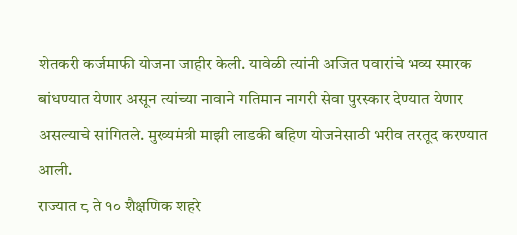शेतकरी कर्जमाफी योजना जाहीर केली. यावेळी त्यांनी अजित पवारांचे भव्य स्मारक बांधण्यात येणार असून त्यांच्या नावाने गतिमान नागरी सेवा पुरस्कार देण्यात येणार असल्याचे सांगितले. मुख्यमंत्री माझी लाडकी बहिण योजनेसाठी भरीव तरतूद करण्यात आली.
राज्यात ८ ते १० शैक्षणिक शहरे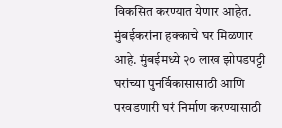विकसित करण्यात येणार आहेत. मुंबईकरांना हक्काचे घर मिळणार आहे. मुंबईमध्ये २० लाख झोपडपट्टी घरांच्या पुनर्विकासासाठी आणि परवडणारी घरं निर्माण करण्यासाठी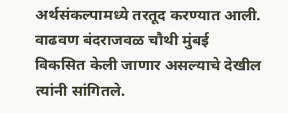अर्थसंकल्पामध्ये तरतूद करण्यात आली. वाढवण बंदराजवळ चौथी मुंबई विकसित केली जाणार असल्याचे देखील त्यांनी सांगितले.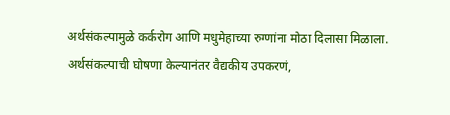अर्थसंकल्पामुळे कर्करोग आणि मधुमेहाच्या रुग्णांना मोठा दिलासा मिळाला. अर्थसंकल्पाची घोषणा केल्यानंतर वैद्यकीय उपकरणं,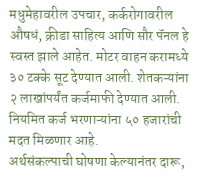मधुमेहावरील उपचार, कर्करोगावरील औषधं, क्रीडा साहित्य आणि सौर पॅनल हे स्वस्त झाले आहेत. मोटर वाहन करामध्ये ३० टक्के सूट देण्यात आली. शेतकऱ्यांना २ लाखांपर्यंत कर्जमाफी देण्यात आली. नियमित कर्ज भरणाऱ्यांना ५० हजारांची मदत मिळणार आहे.
अर्थसंकल्पाची घोषणा केल्यानंतर दारू,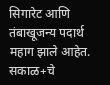सिगारेट आणि तंबाखूजन्य पदार्थ महाग झाले आहेत.
सकाळ+चे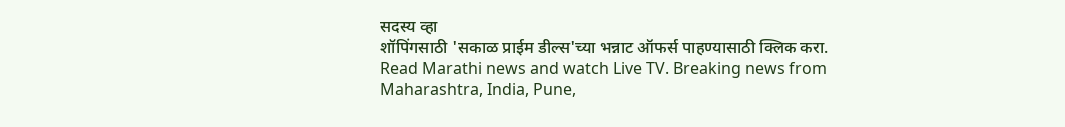सदस्य व्हा
शॉपिंगसाठी 'सकाळ प्राईम डील्स'च्या भन्नाट ऑफर्स पाहण्यासाठी क्लिक करा.
Read Marathi news and watch Live TV. Breaking news from Maharashtra, India, Pune,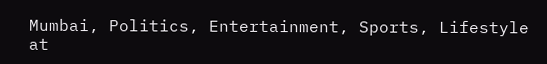Mumbai, Politics, Entertainment, Sports, Lifestyle at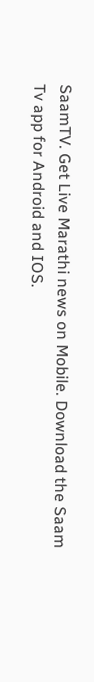SaamTV. Get Live Marathi news on Mobile. Download the Saam Tv app for Android and IOS.